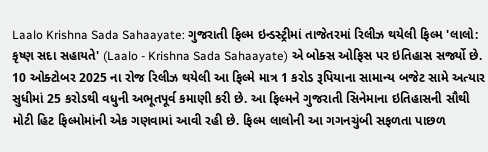Laalo Krishna Sada Sahaayate: ગુજરાતી ફિલ્મ ઇન્ડસ્ટ્રીમાં તાજેતરમાં રિલીઝ થયેલી ફિલ્મ 'લાલો: કૃષ્ણ સદા સહાયતે' (Laalo - Krishna Sada Sahaayate) એ બોક્સ ઓફિસ પર ઇતિહાસ સર્જ્યો છે. 10 ઓક્ટોબર 2025 ના રોજ રિલીઝ થયેલી આ ફિલ્મે માત્ર 1 કરોડ રૂપિયાના સામાન્ય બજેટ સામે અત્યાર સુધીમાં 25 કરોડથી વધુની અભૂતપૂર્વ કમાણી કરી છે. આ ફિલ્મને ગુજરાતી સિનેમાના ઇતિહાસની સૌથી મોટી હિટ ફિલ્મોમાંની એક ગણવામાં આવી રહી છે. ફિલ્મ લાલોની આ ગગનચુંબી સફળતા પાછળ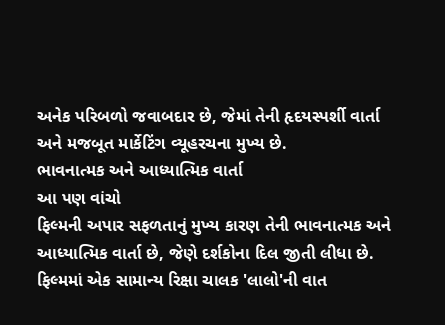અનેક પરિબળો જવાબદાર છે, જેમાં તેની હૃદયસ્પર્શી વાર્તા અને મજબૂત માર્કેટિંગ વ્યૂહરચના મુખ્ય છે.
ભાવનાત્મક અને આધ્યાત્મિક વાર્તા
આ પણ વાંચો
ફિલ્મની અપાર સફળતાનું મુખ્ય કારણ તેની ભાવનાત્મક અને આધ્યાત્મિક વાર્તા છે, જેણે દર્શકોના દિલ જીતી લીધા છે. ફિલ્મમાં એક સામાન્ય રિક્ષા ચાલક 'લાલો'ની વાત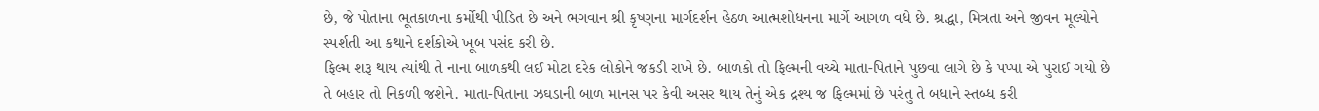છે, જે પોતાના ભૂતકાળના કર્મોથી પીડિત છે અને ભગવાન શ્રી કૃષ્ણના માર્ગદર્શન હેઠળ આત્મશોધનના માર્ગે આગળ વધે છે. શ્રદ્ધા, મિત્રતા અને જીવન મૂલ્યોને સ્પર્શતી આ કથાને દર્શકોએ ખૂબ પસંદ કરી છે.
ફિલ્મ શરૂ થાય ત્યાંથી તે નાના બાળકથી લઈ મોટા દરેક લોકોને જકડી રાખે છે. બાળકો તો ફિલ્મની વચ્ચે માતા-પિતાને પુછવા લાગે છે કે પપ્પા એ પુરાઈ ગયો છે તે બહાર તો નિકળી જશેને. માતા-પિતાના ઝઘડાની બાળ માનસ પર કેવી અસર થાય તેનું એક દ્રશ્ય જ ફિલ્મમાં છે પરંતુ તે બધાને સ્તબ્ધ કરી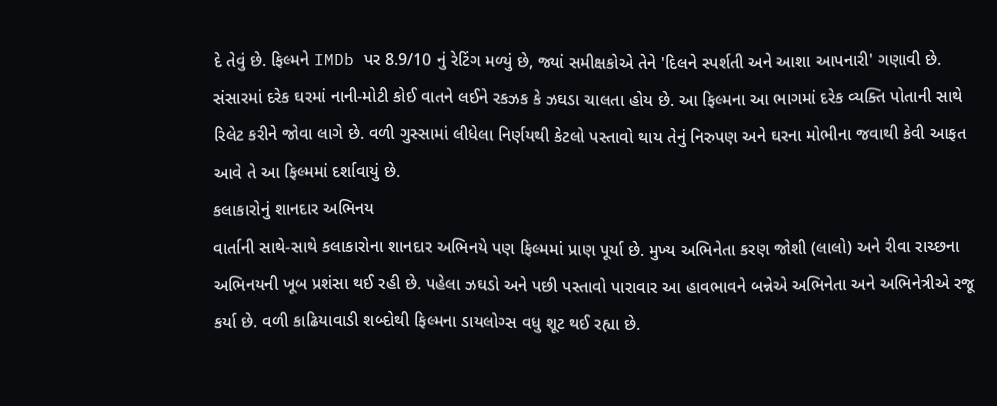દે તેવું છે. ફિલ્મને IMDb પર 8.9/10 નું રેટિંગ મળ્યું છે, જ્યાં સમીક્ષકોએ તેને 'દિલને સ્પર્શતી અને આશા આપનારી' ગણાવી છે.
સંસારમાં દરેક ઘરમાં નાની-મોટી કોઈ વાતને લઈને રકઝક કે ઝઘડા ચાલતા હોય છે. આ ફિલ્મના આ ભાગમાં દરેક વ્યક્તિ પોતાની સાથે રિલેટ કરીને જોવા લાગે છે. વળી ગુસ્સામાં લીધેલા નિર્ણયથી કેટલો પસ્તાવો થાય તેનું નિરુપણ અને ઘરના મોભીના જવાથી કેવી આફત આવે તે આ ફિલ્મમાં દર્શાવાયું છે.
કલાકારોનું શાનદાર અભિનય
વાર્તાની સાથે-સાથે કલાકારોના શાનદાર અભિનયે પણ ફિલ્મમાં પ્રાણ પૂર્યા છે. મુખ્ય અભિનેતા કરણ જોશી (લાલો) અને રીવા રાચ્છના અભિનયની ખૂબ પ્રશંસા થઈ રહી છે. પહેલા ઝઘડો અને પછી પસ્તાવો પારાવાર આ હાવભાવને બન્નેએ અભિનેતા અને અભિનેત્રીએ રજૂ કર્યા છે. વળી કાઢિયાવાડી શબ્દોથી ફિલ્મના ડાયલોગ્સ વધુ શૂટ થઈ રહ્યા છે.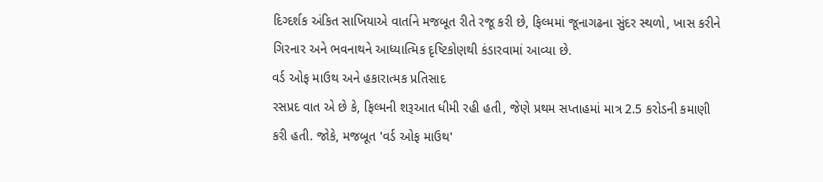દિગ્દર્શક અંકિત સાખિયાએ વાર્તાને મજબૂત રીતે રજૂ કરી છે, ફિલ્મમાં જૂનાગઢના સુંદર સ્થળો, ખાસ કરીને ગિરનાર અને ભવનાથને આધ્યાત્મિક દૃષ્ટિકોણથી કંડારવામાં આવ્યા છે.
વર્ડ ઓફ માઉથ અને હકારાત્મક પ્રતિસાદ
રસપ્રદ વાત એ છે કે, ફિલ્મની શરૂઆત ધીમી રહી હતી, જેણે પ્રથમ સપ્તાહમાં માત્ર 2.5 કરોડની કમાણી કરી હતી. જોકે, મજબૂત 'વર્ડ ઓફ માઉથ'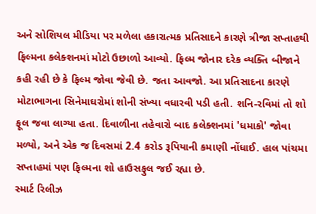અને સોશિયલ મીડિયા પર મળેલા હકારાત્મક પ્રતિસાદને કારણે ત્રીજા સપ્તાહથી ફિલ્મના કલેક્શનમાં મોટો ઉછાળો આવ્યો. ફિલ્મ જોનાર દરેક વ્યક્તિ બીજાને કહી રહી છે કે ફિલ્મ જોવા જેવી છે. જતા આવજો. આ પ્રતિસાદના કારણે મોટાભાગના સિનેમાઘરોમાં શોની સંખ્યા વધારવી પડી હતી. શનિ-રવિમાં તો શો ફૂલ જવા લાગ્યા હતા. દિવાળીના તહેવારો બાદ કલેક્શનમાં 'ધમાકો' જોવા મળ્યો, અને એક જ દિવસમાં 2.4 કરોડ રૂપિયાની કમાણી નોંધાઈ. હાલ પાંચમા સપ્તાહમાં પણ ફિલ્મના શો હાઉસફુલ જઈ રહ્યા છે.
સ્માર્ટ રિલીઝ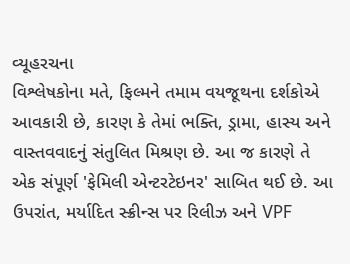વ્યૂહરચના
વિશ્લેષકોના મતે, ફિલ્મને તમામ વયજૂથના દર્શકોએ આવકારી છે, કારણ કે તેમાં ભક્તિ, ડ્રામા, હાસ્ય અને વાસ્તવવાદનું સંતુલિત મિશ્રણ છે. આ જ કારણે તે એક સંપૂર્ણ 'ફેમિલી એન્ટરટેઇનર' સાબિત થઈ છે. આ ઉપરાંત, મર્યાદિત સ્ક્રીન્સ પર રિલીઝ અને VPF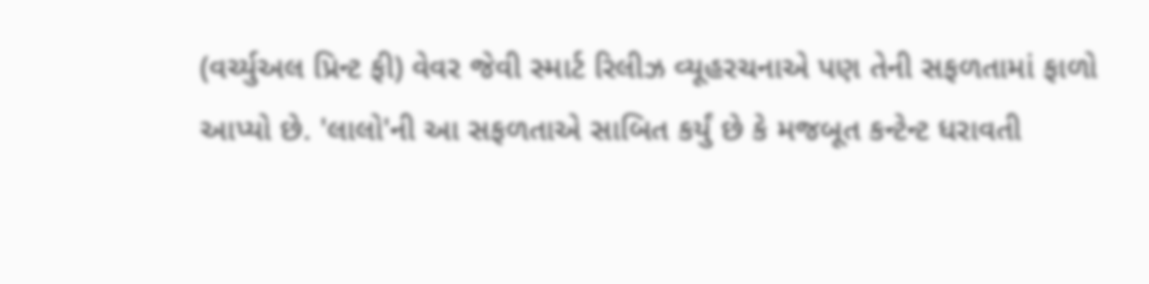(વર્ચ્યુઅલ પ્રિન્ટ ફી) વેવર જેવી સ્માર્ટ રિલીઝ વ્યૂહરચનાએ પણ તેની સફળતામાં ફાળો આપ્યો છે. 'લાલો'ની આ સફળતાએ સાબિત કર્યું છે કે મજબૂત કન્ટેન્ટ ધરાવતી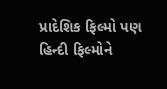પ્રાદેશિક ફિલ્મો પણ હિન્દી ફિલ્મોને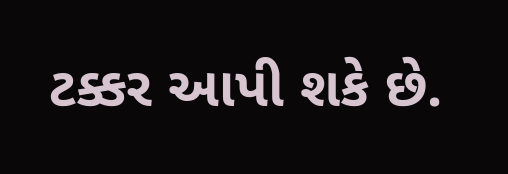ટક્કર આપી શકે છે.